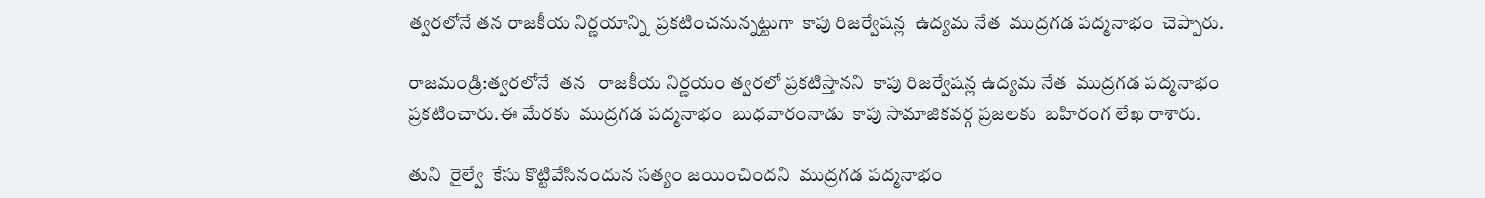త్వరలోనే తన రాజకీయ నిర్ణయాన్ని  ప్రకటించనున్నట్టుగా  కాపు రిజర్వేషన్ల  ఉద్యమ నేత  ముద్రగడ పద్మనాభం  చెప్పారు.

రాజమండ్రి:త్వరలోనే  తన   రాజకీయ నిర్ణయం త్వరలో ప్రకటిస్తానని  కాపు రిజర్వేషన్ల ఉద్యమ నేత  ముద్రగడ పద్మనాభం  ప్రకటించారు.ఈ మేరకు  ముద్రగడ పద్మనాభం  బుధవారంనాడు  కాపు సామాజికవర్గ ప్రజలకు  బహిరంగ లేఖ రాశారు.

తుని  రైల్వే  కేసు కొట్టివేసినందున సత్యం జయించిందని  ముద్రగడ పద్మనాభం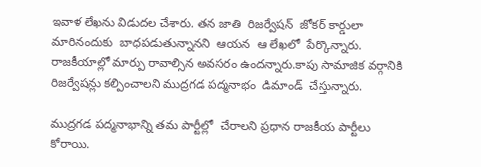ఇవాళ లేఖను విడుదల చేశారు. తన జాతి  రిజర్వేషన్  జోకర్ కార్డులా  మారినందుకు  బాధపడుతున్నానని  ఆయన  ఆ లేఖలో  పేర్కొన్నారు. రాజకీయాల్లో మార్పు రావాల్సిన అవసరం ఉందన్నారు.కాపు సామాజిక వర్గానికి  రిజర్వేషన్లు కల్పించాలని ముద్రగడ పద్మనాభం  డిమాండ్  చేస్తున్నారు.

ముద్రగడ పద్మనాభాన్ని తమ పార్టీల్లో  చేరాలని ప్రధాన రాజకీయ పార్టీలు  కోరాయి.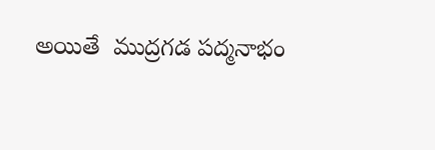అయితే  ముద్రగడ పద్మనాభం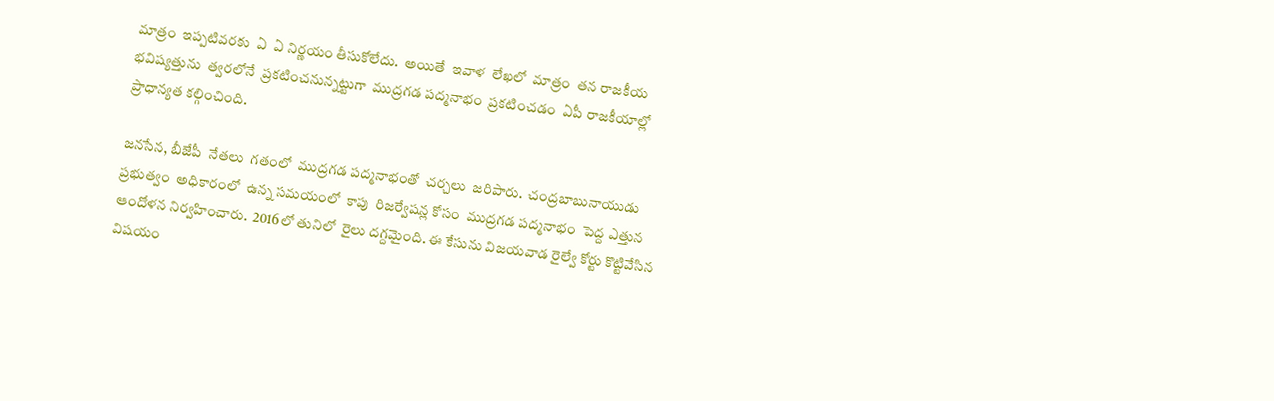మాత్రం  ఇప్పటివరకు  ఏ  ఏ నిర్ణయం తీసుకోలేదు.  అయితే  ఇవాళ  లేఖలో  మాత్రం  తన రాజకీయ భవిష్యత్తును  త్వరలోనే  ప్రకటించనున్నట్టుగా  ముద్రగడ పద్మనాభం  ప్రకటించడం  ఏపీ రాజకీయాల్లో  ప్రాధాన్యత కల్గించింది.

జనసేన, బీజేపీ  నేతలు  గతంలో  ముద్రగడ పద్మనాభంతో  చర్చలు  జరిపారు.  చంద్రబాబునాయుడు  ప్రభుత్వం  అధికారంలో  ఉన్న సమయంలో  కాపు  రిజర్వేషన్ల కోసం  ముద్రగడ పద్మనాభం  పెద్ద ఎత్తున ఆందోళన నిర్వహించారు.  2016లో తునిలో  రైలు దగ్దమైంది. ఈ కేసును విజయవాడ రైల్వే కోర్టు కొట్టివేసిన విషయం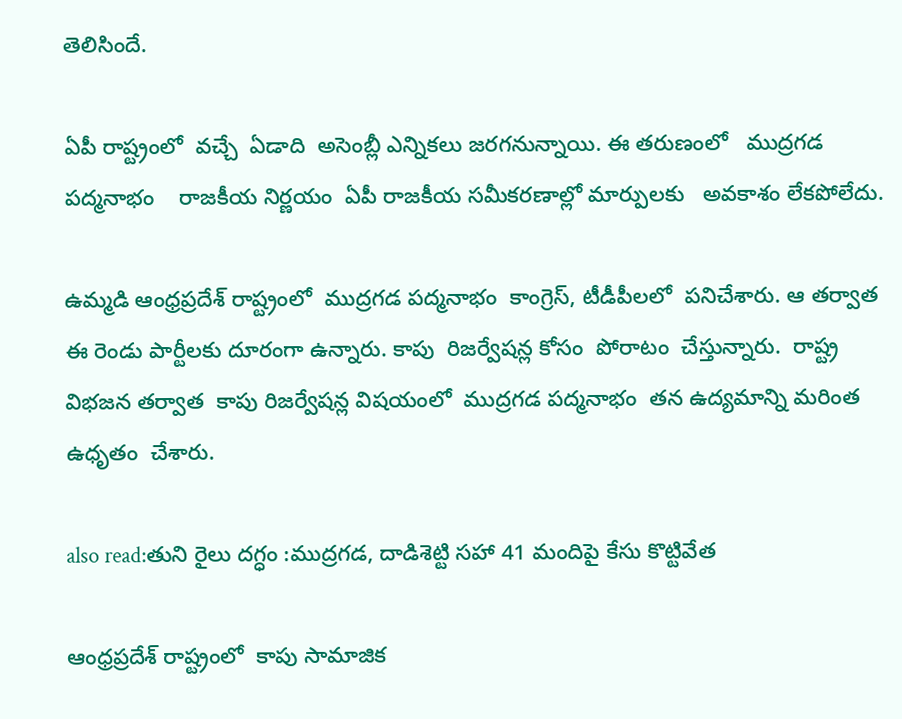తెలిసిందే.

ఏపీ రాష్ట్రంలో  వచ్చే  ఏడాది  అసెంబ్లీ ఎన్నికలు జరగనున్నాయి. ఈ తరుణంలో   ముద్రగడ పద్మనాభం    రాజకీయ నిర్ణయం  ఏపీ రాజకీయ సమీకరణాల్లో మార్పులకు   అవకాశం లేకపోలేదు.

ఉమ్మడి ఆంధ్రప్రదేశ్ రాష్ట్రంలో  ముద్రగడ పద్మనాభం  కాంగ్రెస్, టీడీపీలలో  పనిచేశారు. ఆ తర్వాత  ఈ రెండు పార్టీలకు దూరంగా ఉన్నారు. కాపు  రిజర్వేషన్ల కోసం  పోరాటం  చేస్తున్నారు.  రాష్ట్ర విభజన తర్వాత  కాపు రిజర్వేషన్ల విషయంలో  ముద్రగడ పద్మనాభం  తన ఉద్యమాన్ని మరింత  ఉధృతం  చేశారు.

also read:తుని రైలు దగ్ధం :ముద్రగడ, దాడిశెట్టి సహా 41 మందిపై కేసు కొట్టివేత

ఆంధ్రప్రదేశ్ రాష్ట్రంలో  కాపు సామాజిక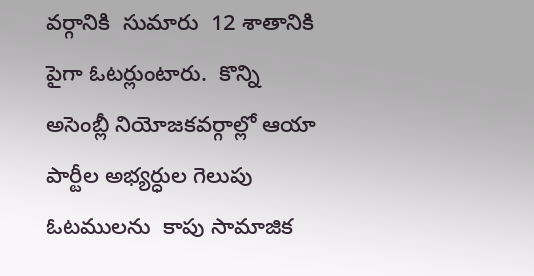వర్గానికి  సుమారు  12 శాతానికి పైగా ఓటర్లుంటారు.  కొన్ని  అసెంబ్లీ నియోజకవర్గాల్లో ఆయా  పార్టీల అభ్యర్ధుల గెలుపు ఓటములను  కాపు సామాజిక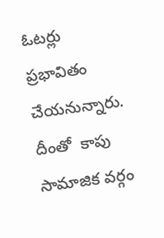ఓటర్లు  ప్రభావితం  చేయనున్నారు.  దీంతో  కాపు సామాజిక వర్గం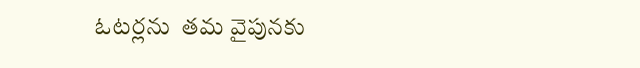ఓటర్లను  తమ వైపునకు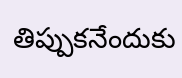తిప్పుకనేందుకు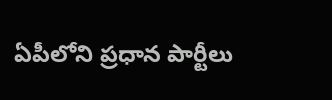ఏపీలోని ప్రధాన పార్టీలు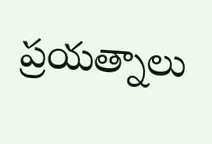ప్రయత్నాలు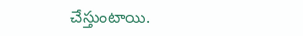చేస్తుంటాయి.